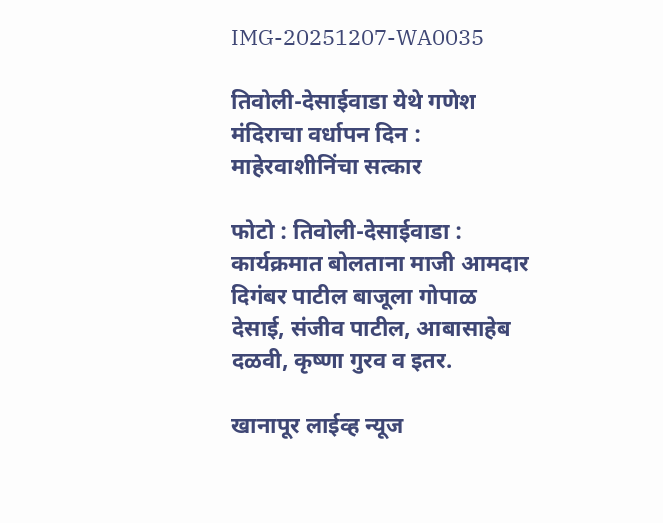IMG-20251207-WA0035

तिवोली-देसाईवाडा येथे गणेश मंदिराचा वर्धापन दिन : माहेरवाशीनिंचा सत्कार

फोटो : तिवोली-देसाईवाडा : कार्यक्रमात बोलताना माजी आमदार दिगंबर पाटील बाजूला गोपाळ देसाई, संजीव पाटील, आबासाहेब दळवी, कृष्णा गुरव व इतर.

खानापूर लाईव्ह न्यूज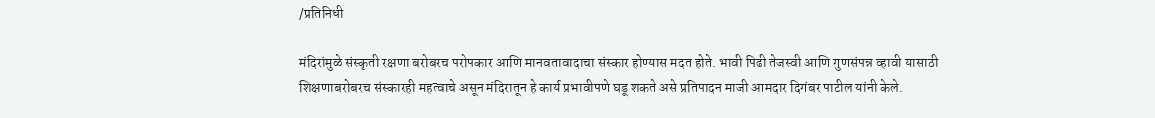/प्रतिनिधी

मंदिरांमुळे संस्कृती रक्षणा बरोबरच परोपकार आणि मानवतावादाचा संस्कार होण्यास मदत होते. भावी पिढी तेजस्वी आणि गुणसंपन्न व्हावी यासाठी शिक्षणाबरोबरच संस्कारही महत्वाचे असून मंदिरातून हे कार्य प्रभावीपणे घडू शकते असे प्रतिपादन माजी आमदार दिगंबर पाटील यांनी केले.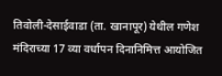तिवोली-देसाईवाडा (ता. खानापूर) येथील गणेश मंदिराच्या 17 व्या वर्धापन दिनानिमित्त आयोजित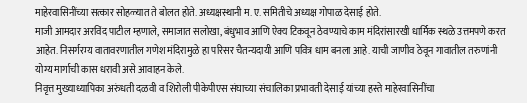माहेरवासिनींच्या सत्कार सोहळ्यात ते बोलत होते. अध्यक्षस्थानी म. ए. समितीचे अध्यक्ष गोपाळ देसाई होते.
माजी आमदार अरविंद पाटील म्हणाले, समाजात सलोखा, बंधुभाव आणि ऐक्य टिकवून ठेवण्याचे काम मंदिरांसारखी धार्मिक स्थळे उत्तमपणे करत आहेत. निसर्गरम्य वातावरणातील गणेश मंदिरामुळे हा परिसर चैतन्यदायी आणि पवित्र धाम बनला आहे. याची जाणीव ठेवून गावातील तरुणांनी योग्य मार्गाची कास धरावी असे आवाहन केले.
निवृत्त मुख्याध्यापिका अरुंधती दळवी व शिरोली पीकेपीएस संघाच्या संचालिका प्रभावती देसाई यांच्या हस्ते माहेरवासिनींचा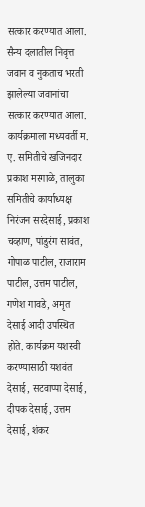सत्कार करण्यात आला. सैन्य दलातील निवृत्त जवान व नुकताच भरती झालेल्या जवानांचा सत्कार करण्यात आला. कार्यक्रमाला मध्यवर्ती म. ए. समितीचे खजिनदार प्रकाश मरगाळे, तालुका समितीचे कार्याध्यक्ष निरंजन सरदेसाई, प्रकाश चव्हाण, पांडुरंग सावंत, गोपाळ पाटील, राजाराम पाटील, उत्तम पाटील, गणेश गावडे, अमृत देसाई आदी उपस्थित होते. कार्यक्रम यशस्वी करण्यासाठी यशवंत देसाई, सटवाप्पा देसाई, दीपक देसाई, उत्तम देसाई, शंकर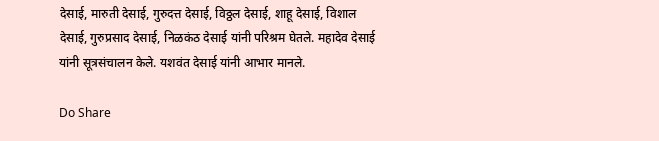देसाई, मारुती देसाई, गुरुदत्त देसाई, विठ्ठल देसाई, शाहू देसाई, विशाल देसाई, गुरुप्रसाद देसाई, निळकंठ देसाई यांनी परिश्रम घेतले. महादेव देसाई यांनी सूत्रसंचालन केले. यशवंत देसाई यांनी आभार मानले.

Do Share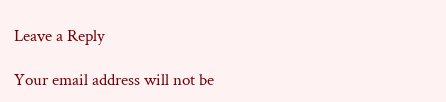Leave a Reply

Your email address will not be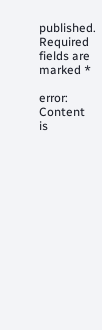published. Required fields are marked *

error: Content is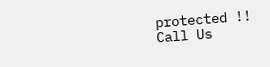protected !!
Call Us